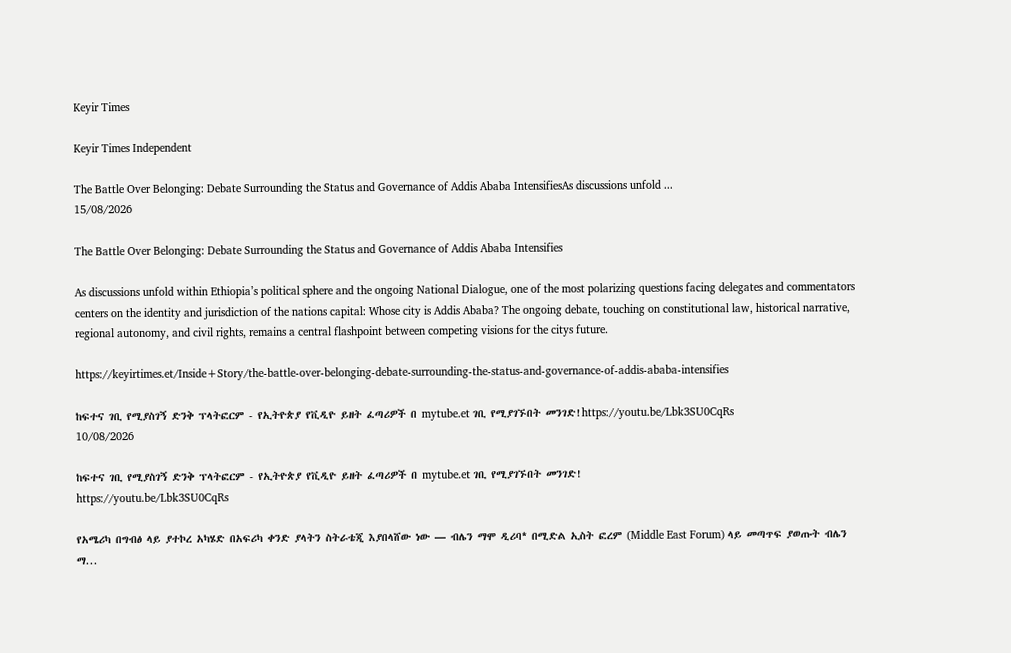Keyir Times

Keyir Times Independent

The Battle Over Belonging: Debate Surrounding the Status and Governance of Addis Ababa IntensifiesAs discussions unfold ...
15/08/2026

The Battle Over Belonging: Debate Surrounding the Status and Governance of Addis Ababa Intensifies

As discussions unfold within Ethiopia’s political sphere and the ongoing National Dialogue, one of the most polarizing questions facing delegates and commentators centers on the identity and jurisdiction of the nations capital: Whose city is Addis Ababa? The ongoing debate, touching on constitutional law, historical narrative, regional autonomy, and civil rights, remains a central flashpoint between competing visions for the citys future.

https://keyirtimes.et/Inside+Story/the-battle-over-belonging-debate-surrounding-the-status-and-governance-of-addis-ababa-intensifies

ከፍተና ገቢ የሚያስገኝ ድንቅ ፕላትፎርም - የኢትዮጵያ የቪዲዮ ይዘት ፈጣሪዎች በ mytube.et ገቢ የሚያገኙበት መንገድ!https://youtu.be/Lbk3SU0CqRs
10/08/2026

ከፍተና ገቢ የሚያስገኝ ድንቅ ፕላትፎርም - የኢትዮጵያ የቪዲዮ ይዘት ፈጣሪዎች በ mytube.et ገቢ የሚያገኙበት መንገድ!
https://youtu.be/Lbk3SU0CqRs

የአሜሪካ በግብፅ ላይ ያተኮረ አካሄድ በአፍሪካ ቀንድ ያላትን ስትራቴጂ እያበላሸው ነው — ብሌን ማሞ ዲሪባ* በሚድል ኢስት ፎረም (Middle East Forum) ላይ መጣጥፍ ያወጡት ብሌን ማ...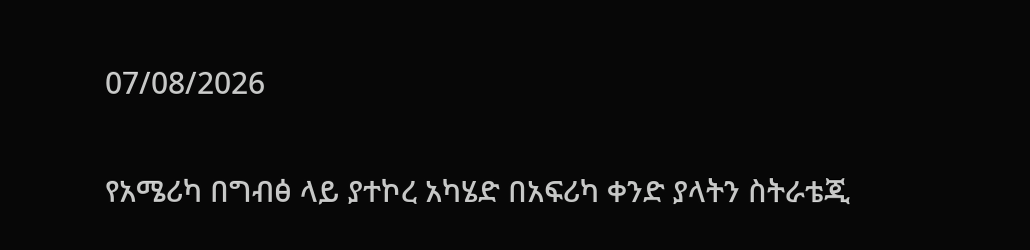07/08/2026

የአሜሪካ በግብፅ ላይ ያተኮረ አካሄድ በአፍሪካ ቀንድ ያላትን ስትራቴጂ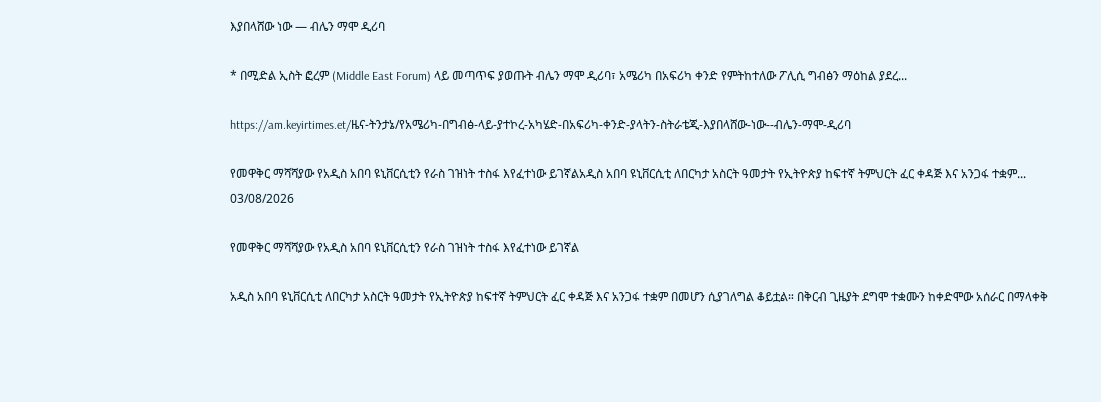እያበላሸው ነው — ብሌን ማሞ ዲሪባ

* በሚድል ኢስት ፎረም (Middle East Forum) ላይ መጣጥፍ ያወጡት ብሌን ማሞ ዲሪባ፣ አሜሪካ በአፍሪካ ቀንድ የምትከተለው ፖሊሲ ግብፅን ማዕከል ያደረ...

https://am.keyirtimes.et/ዜና-ትንታኔ/የአሜሪካ-በግብፅ-ላይ-ያተኮረ-አካሄድ-በአፍሪካ-ቀንድ-ያላትን-ስትራቴጂ-እያበላሸው-ነው--ብሌን-ማሞ-ዲሪባ

የመዋቅር ማሻሻያው የአዲስ አበባ ዩኒቨርሲቲን የራስ ገዝነት ተስፋ እየፈተነው ይገኛልአዲስ አበባ ዩኒቨርሲቲ ለበርካታ አስርት ዓመታት የኢትዮጵያ ከፍተኛ ትምህርት ፈር ቀዳጅ እና አንጋፋ ተቋም...
03/08/2026

የመዋቅር ማሻሻያው የአዲስ አበባ ዩኒቨርሲቲን የራስ ገዝነት ተስፋ እየፈተነው ይገኛል

አዲስ አበባ ዩኒቨርሲቲ ለበርካታ አስርት ዓመታት የኢትዮጵያ ከፍተኛ ትምህርት ፈር ቀዳጅ እና አንጋፋ ተቋም በመሆን ሲያገለግል ቆይቷል። በቅርብ ጊዜያት ደግሞ ተቋሙን ከቀድሞው አሰራር በማላቀቅ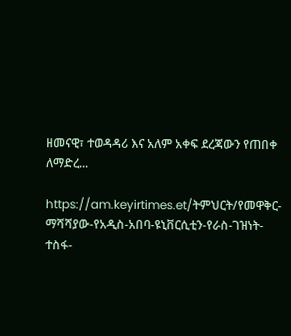ዘመናዊ፣ ተወዳዳሪ እና አለም አቀፍ ደረጃውን የጠበቀ ለማድረ...

https://am.keyirtimes.et/ትምህርት/የመዋቅር-ማሻሻያው-የአዲስ-አበባ-ዩኒቨርሲቲን-የራስ-ገዝነት-ተስፋ-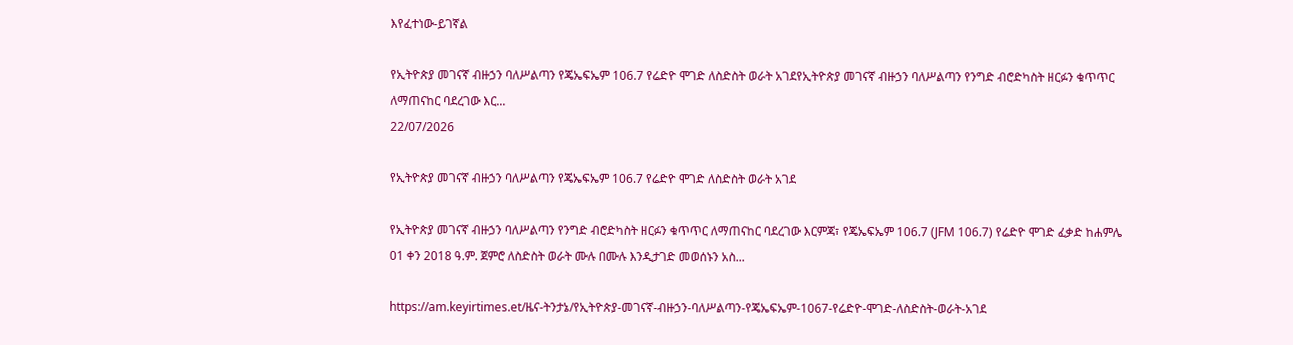እየፈተነው-ይገኛል

የኢትዮጵያ መገናኛ ብዙኃን ባለሥልጣን የጄኤፍኤም 106.7 የሬድዮ ሞገድ ለስድስት ወራት አገደየኢትዮጵያ መገናኛ ብዙኃን ባለሥልጣን የንግድ ብሮድካስት ዘርፉን ቁጥጥር ለማጠናከር ባደረገው እር...
22/07/2026

የኢትዮጵያ መገናኛ ብዙኃን ባለሥልጣን የጄኤፍኤም 106.7 የሬድዮ ሞገድ ለስድስት ወራት አገደ

የኢትዮጵያ መገናኛ ብዙኃን ባለሥልጣን የንግድ ብሮድካስት ዘርፉን ቁጥጥር ለማጠናከር ባደረገው እርምጃ፣ የጄኤፍኤም 106.7 (JFM 106.7) የሬድዮ ሞገድ ፈቃድ ከሐምሌ 01 ቀን 2018 ዓ.ም. ጀምሮ ለስድስት ወራት ሙሉ በሙሉ እንዲታገድ መወሰኑን አስ...

https://am.keyirtimes.et/ዜና-ትንታኔ/የኢትዮጵያ-መገናኛ-ብዙኃን-ባለሥልጣን-የጄኤፍኤም-1067-የሬድዮ-ሞገድ-ለስድስት-ወራት-አገደ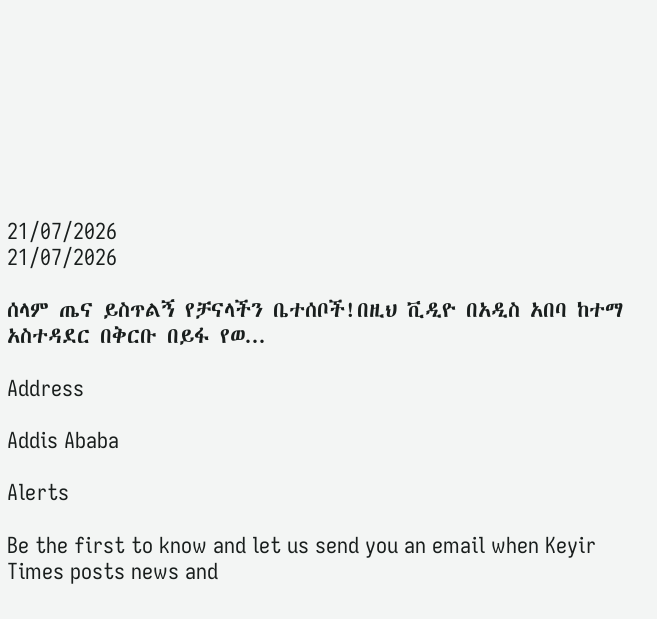21/07/2026
21/07/2026

ሰላም ጤና ይስጥልኝ የቻናላችን ቤተሰቦች!በዚህ ቪዲዮ በአዲስ አበባ ከተማ አስተዳደር በቅርቡ በይፋ የወ...

Address

Addis Ababa

Alerts

Be the first to know and let us send you an email when Keyir Times posts news and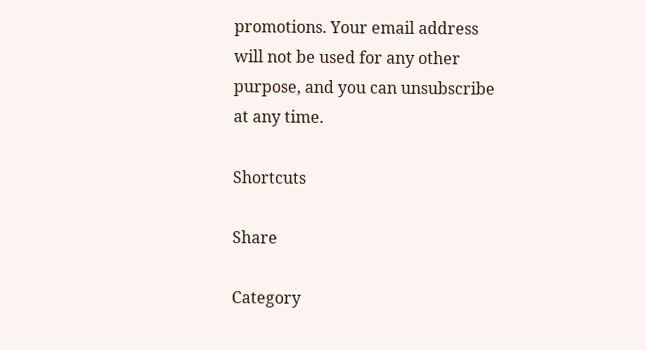promotions. Your email address will not be used for any other purpose, and you can unsubscribe at any time.

Shortcuts

Share

Category